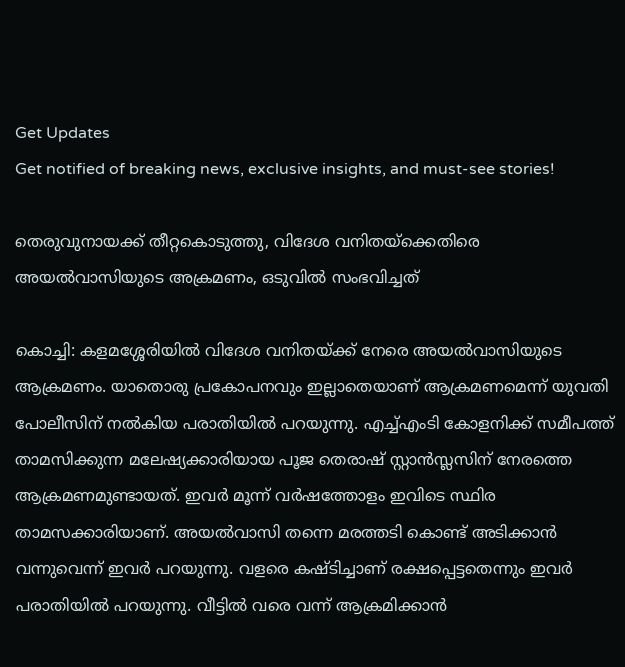Get Updates
Get notified of breaking news, exclusive insights, and must-see stories!

തെരുവുനായക്ക് തീറ്റകൊടുത്തു, വിദേശ വനിതയ്‌ക്കെതിരെ അയല്‍വാസിയുടെ അക്രമണം, ഒടുവില്‍ സംഭവിച്ചത്

കൊച്ചി: കളമശ്ശേരിയില്‍ വിദേശ വനിതയ്ക്ക് നേരെ അയല്‍വാസിയുടെ ആക്രമണം. യാതൊരു പ്രകോപനവും ഇല്ലാതെയാണ് ആക്രമണമെന്ന് യുവതി പോലീസിന് നല്‍കിയ പരാതിയില്‍ പറയുന്നു. എച്ച്എംടി കോളനിക്ക് സമീപത്ത് താമസിക്കുന്ന മലേഷ്യക്കാരിയായ പൂജ തെരാഷ് സ്റ്റാന്‍സ്ലസിന് നേരത്തെ ആക്രമണമുണ്ടായത്. ഇവര്‍ മൂന്ന് വര്‍ഷത്തോളം ഇവിടെ സ്ഥിര താമസക്കാരിയാണ്. അയല്‍വാസി തന്നെ മരത്തടി കൊണ്ട് അടിക്കാന്‍ വന്നുവെന്ന് ഇവര്‍ പറയുന്നു. വളരെ കഷ്ടിച്ചാണ് രക്ഷപ്പെട്ടതെന്നും ഇവര്‍ പരാതിയില്‍ പറയുന്നു. വീട്ടില്‍ വരെ വന്ന് ആക്രമിക്കാന്‍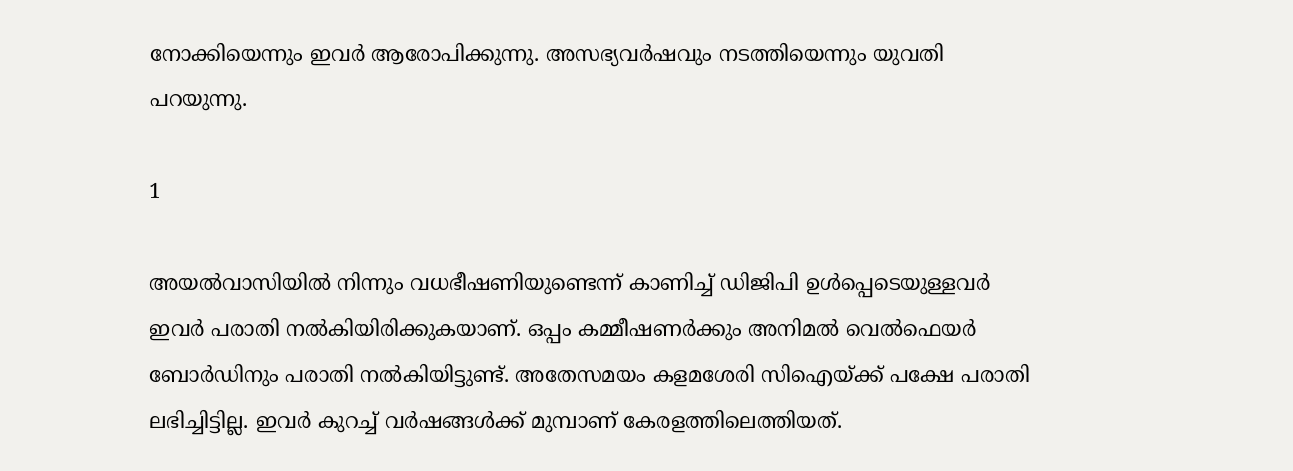നോക്കിയെന്നും ഇവര്‍ ആരോപിക്കുന്നു. അസഭ്യവര്‍ഷവും നടത്തിയെന്നും യുവതി പറയുന്നു.

1

അയല്‍വാസിയില്‍ നിന്നും വധഭീഷണിയുണ്ടെന്ന് കാണിച്ച് ഡിജിപി ഉള്‍പ്പെടെയുള്ളവര്‍ ഇവര്‍ പരാതി നല്‍കിയിരിക്കുകയാണ്. ഒപ്പം കമ്മീഷണര്‍ക്കും അനിമല്‍ വെല്‍ഫെയര്‍ ബോര്‍ഡിനും പരാതി നല്‍കിയിട്ടുണ്ട്. അതേസമയം കളമശേരി സിഐയ്ക്ക് പക്ഷേ പരാതി ലഭിച്ചിട്ടില്ല. ഇവര്‍ കുറച്ച് വര്‍ഷങ്ങള്‍ക്ക് മുമ്പാണ് കേരളത്തിലെത്തിയത്.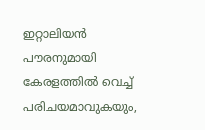ഇറ്റാലിയന്‍ പൗരനുമായി കേരളത്തില്‍ വെച്ച് പരിചയമാവുകയും,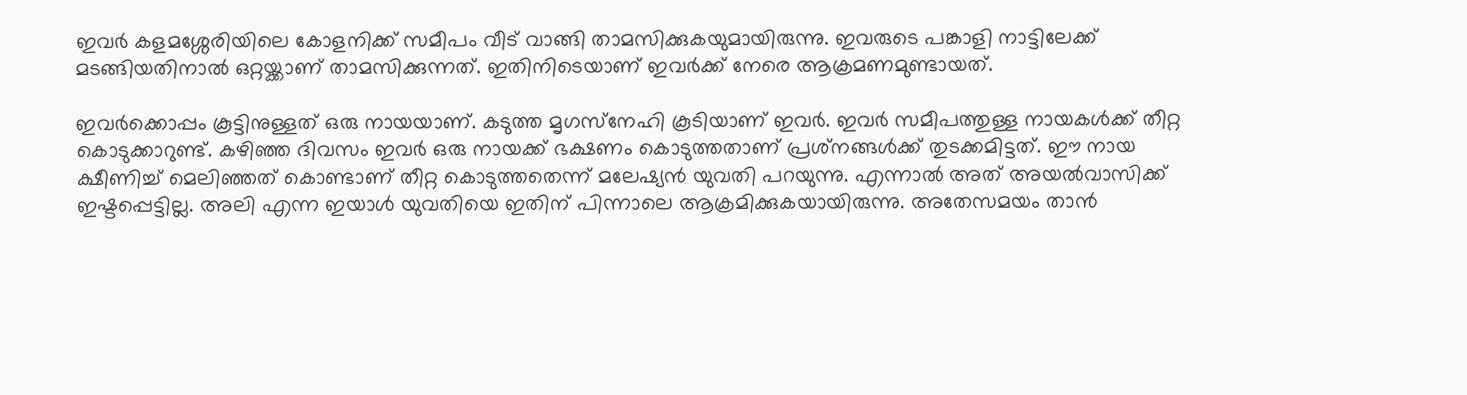ഇവര്‍ കളമശ്ശേരിയിലെ കോളനിക്ക് സമീപം വീട് വാങ്ങി താമസിക്കുകയുമായിരുന്നു. ഇവരുടെ പങ്കാളി നാട്ടിലേക്ക് മടങ്ങിയതിനാല്‍ ഒറ്റയ്ക്കാണ് താമസിക്കുന്നത്. ഇതിനിടെയാണ് ഇവര്‍ക്ക് നേരെ ആക്രമണമുണ്ടായത്.

ഇവര്‍ക്കൊപ്പം കൂട്ടിനുള്ളത് ഒരു നായയാണ്. കടുത്ത മൃഗസ്‌നേഹി കൂടിയാണ് ഇവര്‍. ഇവര്‍ സമീപത്തുള്ള നായകള്‍ക്ക് തീറ്റ കൊടുക്കാറുണ്ട്. കഴിഞ്ഞ ദിവസം ഇവര്‍ ഒരു നായക്ക് ഭക്ഷണം കൊടുത്തതാണ് പ്രശ്‌നങ്ങള്‍ക്ക് തുടക്കമിട്ടത്. ഈ നായ ക്ഷീണിച്ച് മെലിഞ്ഞത് കൊണ്ടാണ് തീറ്റ കൊടുത്തതെന്ന് മലേഷ്യന്‍ യുവതി പറയുന്നു. എന്നാല്‍ അത് അയല്‍വാസിക്ക് ഇഷ്ടപ്പെട്ടില്ല. അലി എന്ന ഇയാള്‍ യുവതിയെ ഇതിന് പിന്നാലെ ആക്രമിക്കുകയായിരുന്നു. അതേസമയം താന്‍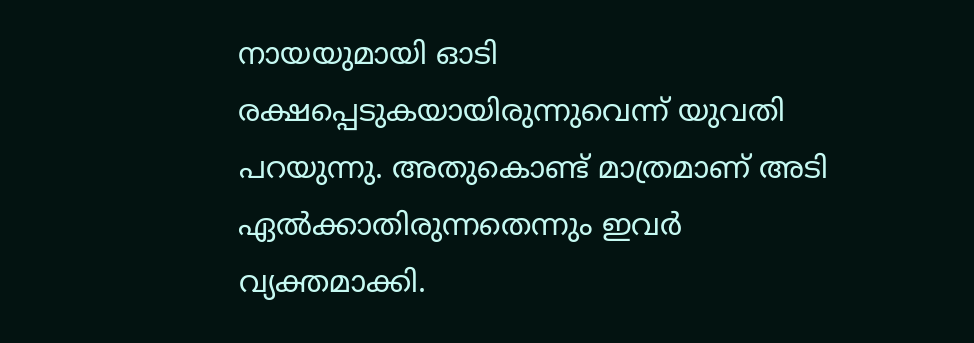നായയുമായി ഓടി രക്ഷപ്പെടുകയായിരുന്നുവെന്ന് യുവതി പറയുന്നു. അതുകൊണ്ട് മാത്രമാണ് അടി ഏല്‍ക്കാതിരുന്നതെന്നും ഇവര്‍ വ്യക്തമാക്കി.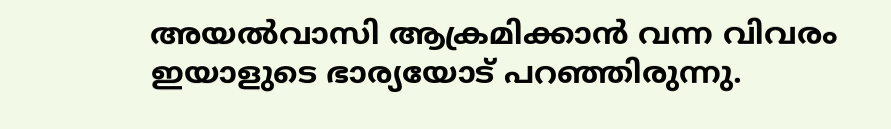അയല്‍വാസി ആക്രമിക്കാന്‍ വന്ന വിവരം ഇയാളുടെ ഭാര്യയോട് പറഞ്ഞിരുന്നു.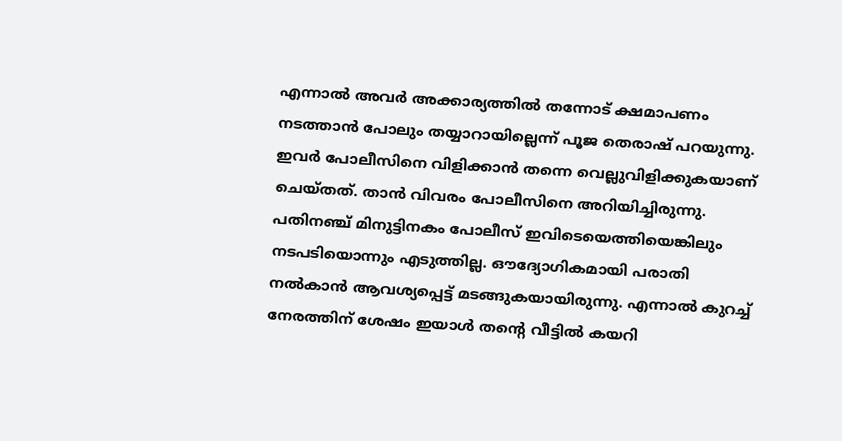എന്നാല്‍ അവര്‍ അക്കാര്യത്തില്‍ തന്നോട് ക്ഷമാപണം നടത്താന്‍ പോലും തയ്യാറായില്ലെന്ന് പൂജ തെരാഷ് പറയുന്നു. ഇവര്‍ പോലീസിനെ വിളിക്കാന്‍ തന്നെ വെല്ലുവിളിക്കുകയാണ് ചെയ്തത്. താന്‍ വിവരം പോലീസിനെ അറിയിച്ചിരുന്നു. പതിനഞ്ച് മിനുട്ടിനകം പോലീസ് ഇവിടെയെത്തിയെങ്കിലും നടപടിയൊന്നും എടുത്തില്ല. ഔദ്യോഗികമായി പരാതി നല്‍കാന്‍ ആവശ്യപ്പെട്ട് മടങ്ങുകയായിരുന്നു. എന്നാല്‍ കുറച്ച് നേരത്തിന് ശേഷം ഇയാള്‍ തന്റെ വീട്ടില്‍ കയറി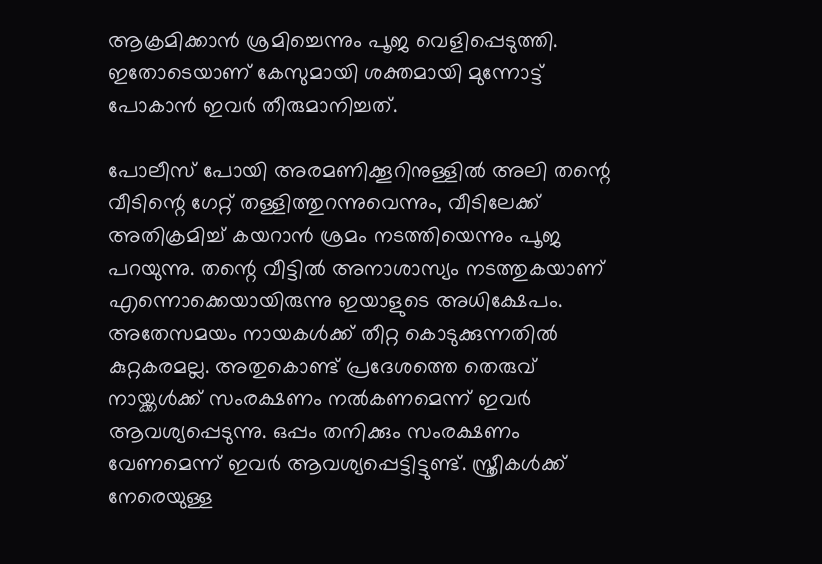ആക്രമിക്കാന്‍ ശ്രമിച്ചെന്നും പൂജ വെളിപ്പെടുത്തി. ഇതോടെയാണ് കേസുമായി ശക്തമായി മുന്നോട്ട് പോകാന്‍ ഇവര്‍ തീരുമാനിച്ചത്.

പോലീസ് പോയി അരമണിക്കൂറിനുള്ളില്‍ അലി തന്റെ വീടിന്റെ ഗേറ്റ് തള്ളിത്തുറന്നുവെന്നും, വീടിലേക്ക് അതിക്രമിച്ച് കയറാന്‍ ശ്രമം നടത്തിയെന്നും പൂജ പറയുന്നു. തന്റെ വീട്ടില്‍ അനാശാസ്യം നടത്തുകയാണ് എന്നൊക്കെയായിരുന്നു ഇയാളുടെ അധിക്ഷേപം. അതേസമയം നായകള്‍ക്ക് തീറ്റ കൊടുക്കുന്നതില്‍ കുറ്റകരമല്ല. അതുകൊണ്ട് പ്രദേശത്തെ തെരുവ് നായ്ക്കള്‍ക്ക് സംരക്ഷണം നല്‍കണമെന്ന് ഇവര്‍ ആവശ്യപ്പെടുന്നു. ഒപ്പം തനിക്കും സംരക്ഷണം വേണമെന്ന് ഇവര്‍ ആവശ്യപ്പെട്ടിട്ടുണ്ട്. സ്ത്രീകള്‍ക്ക് നേരെയുള്ള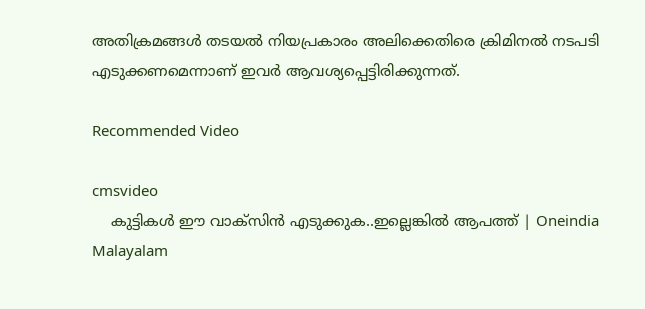അതിക്രമങ്ങള്‍ തടയല്‍ നിയപ്രകാരം അലിക്കെതിരെ ക്രിമിനല്‍ നടപടി എടുക്കണമെന്നാണ് ഇവര്‍ ആവശ്യപ്പെട്ടിരിക്കുന്നത്.

Recommended Video

cmsvideo
    കുട്ടികൾ ഈ വാക്സിൻ എടുക്കുക..ഇല്ലെങ്കിൽ ആപത്ത് | Oneindia Malayalam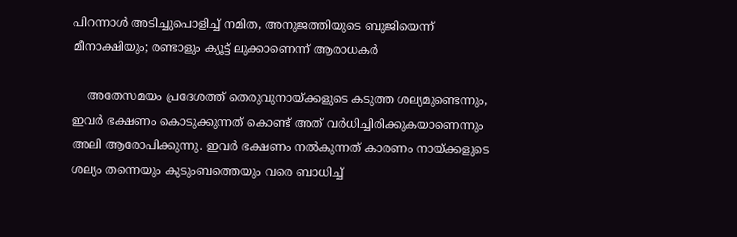പിറന്നാള്‍ അടിച്ചുപൊളിച്ച് നമിത, അനുജത്തിയുടെ ബുജിയെന്ന് മീനാക്ഷിയും; രണ്ടാളും ക്യൂട്ട് ലുക്കാണെന്ന് ആരാധകര്‍

    അതേസമയം പ്രദേശത്ത് തെരുവുനായ്ക്കളുടെ കടുത്ത ശല്യമുണ്ടെന്നും, ഇവര്‍ ഭക്ഷണം കൊടുക്കുന്നത് കൊണ്ട് അത് വര്‍ധിച്ചിരിക്കുകയാണെന്നും അലി ആരോപിക്കുന്നു. ഇവര്‍ ഭക്ഷണം നല്‍കുന്നത് കാരണം നായ്ക്കളുടെ ശല്യം തന്നെയും കുടുംബത്തെയും വരെ ബാധിച്ച്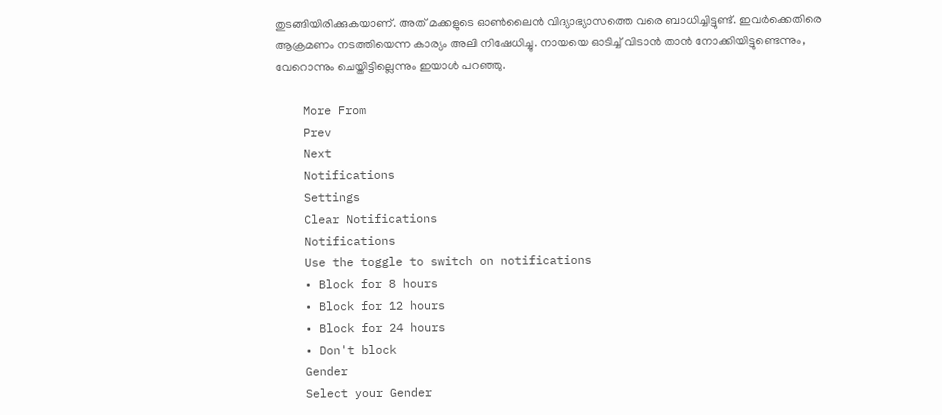തുടങ്ങിയിരിക്കുകയാണ്. അത് മക്കളുടെ ഓണ്‍ലൈന്‍ വിദ്യാഭ്യാസത്തെ വരെ ബാധിച്ചിട്ടുണ്ട്. ഇവര്‍ക്കെതിരെ ആക്രമണം നടത്തിയെന്ന കാര്യം അലി നിഷേധിച്ചു. നായയെ ഓടിച്ച് വിടാന്‍ താന്‍ നോക്കിയിട്ടുണ്ടെന്നും, വേറൊന്നും ചെയ്തിട്ടില്ലെന്നും ഇയാള്‍ പറഞ്ഞു.

    More From
    Prev
    Next
    Notifications
    Settings
    Clear Notifications
    Notifications
    Use the toggle to switch on notifications
    • Block for 8 hours
    • Block for 12 hours
    • Block for 24 hours
    • Don't block
    Gender
    Select your Gender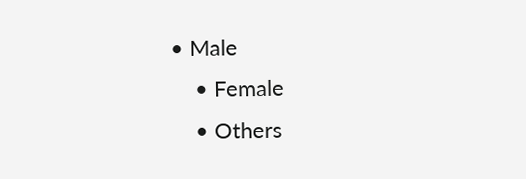• Male
    • Female
    • Others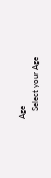Age
    Select your Age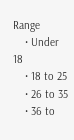Range
    • Under 18
    • 18 to 25
    • 26 to 35
    • 36 to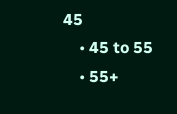45
    • 45 to 55
    • 55+